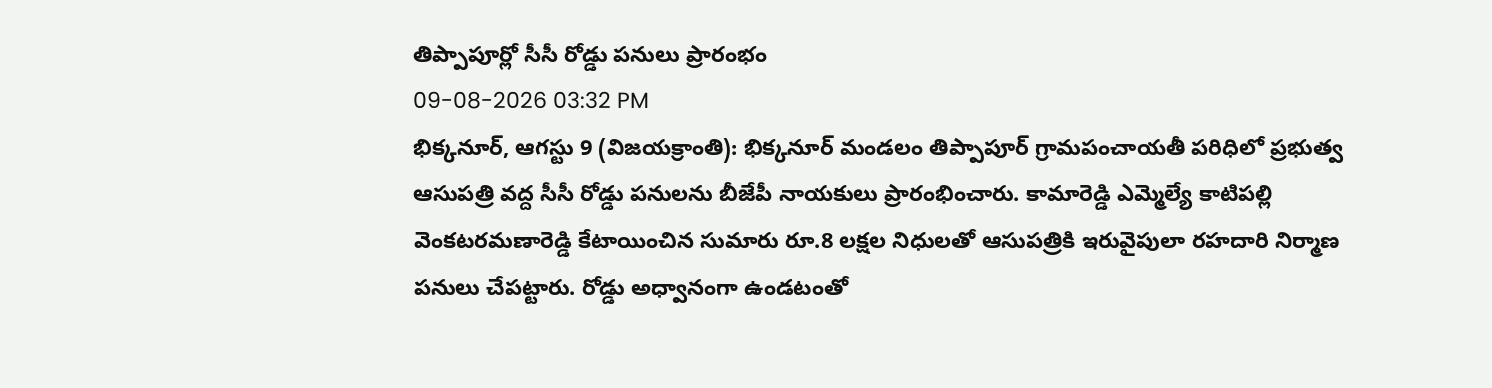తిప్పాపూర్లో సీసీ రోడ్డు పనులు ప్రారంభం
09-08-2026 03:32 PM
భిక్కనూర్, ఆగస్టు 9 (విజయక్రాంతి): భిక్కనూర్ మండలం తిప్పాపూర్ గ్రామపంచాయతీ పరిధిలో ప్రభుత్వ ఆసుపత్రి వద్ద సీసీ రోడ్డు పనులను బీజేపీ నాయకులు ప్రారంభించారు. కామారెడ్డి ఎమ్మెల్యే కాటిపల్లి వెంకటరమణారెడ్డి కేటాయించిన సుమారు రూ.8 లక్షల నిధులతో ఆసుపత్రికి ఇరువైపులా రహదారి నిర్మాణ పనులు చేపట్టారు. రోడ్డు అధ్వానంగా ఉండటంతో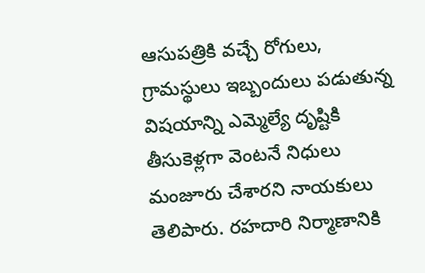ఆసుపత్రికి వచ్చే రోగులు, గ్రామస్థులు ఇబ్బందులు పడుతున్న విషయాన్ని ఎమ్మెల్యే దృష్టికి తీసుకెళ్లగా వెంటనే నిధులు మంజూరు చేశారని నాయకులు తెలిపారు. రహదారి నిర్మాణానికి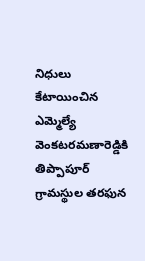నిధులు కేటాయించిన ఎమ్మెల్యే వెంకటరమణారెడ్డికి తిప్పాపూర్ గ్రామస్థుల తరఫున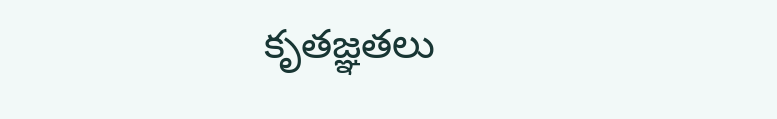కృతజ్ఞతలు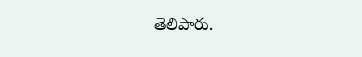తెలిపారు.